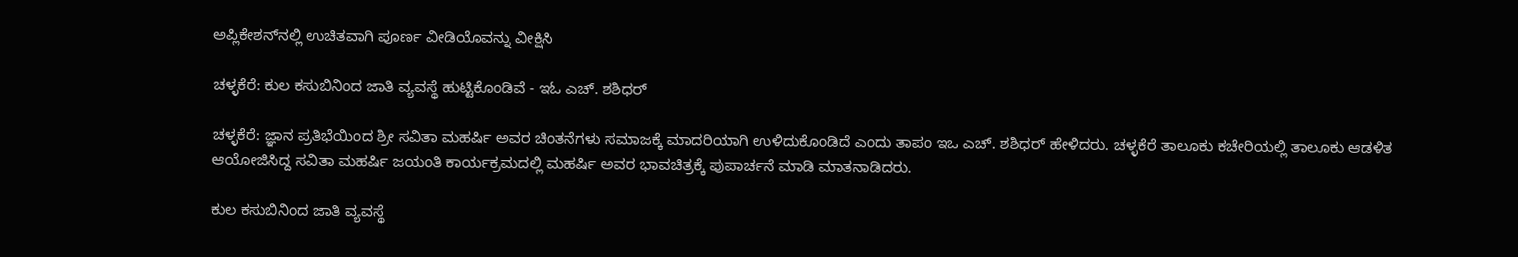ಅಪ್ಲಿಕೇಶನ್‌ನಲ್ಲಿ ಉಚಿತವಾಗಿ ಪೂರ್ಣ ವೀಡಿಯೊವನ್ನು ವೀಕ್ಷಿಸಿ

ಚಳ್ಳಕೆರೆ: ಕುಲ ಕಸುಬಿನಿಂದ ಜಾತಿ ವ್ಯವಸ್ಥೆ ಹುಟ್ಟಿಕೊಂಡಿವೆ - ಇಓ ಎಚ್. ಶಶಿಧರ್

ಚಳ್ಳಕೆರೆ: ಜ್ಞಾನ ಪ್ರತಿಭೆಯಿಂದ ಶ್ರೀ ಸವಿತಾ ಮಹರ್ಷಿ ಅವರ ಚಿಂತನೆಗಳು ಸಮಾಜಕ್ಕೆ ಮಾದರಿಯಾಗಿ ಉಳಿದುಕೊಂಡಿದೆ ಎಂದು ತಾಪಂ ಇಒ ಎಚ್. ಶಶಿಧರ್ ಹೇಳಿದರು. ಚಳ್ಳಕೆರೆ ತಾಲೂಕು ಕಚೇರಿಯಲ್ಲಿ ತಾಲೂಕು ಆಡಳಿತ ಆಯೋಜಿಸಿದ್ದ ಸವಿತಾ ಮಹರ್ಷಿ ಜಯಂತಿ ಕಾರ್ಯಕ್ರಮದಲ್ಲಿ ಮಹರ್ಷಿ ಅವರ ಭಾವಚಿತ್ರಕ್ಕೆ ಪುಪಾರ್ಚನೆ ಮಾಡಿ ಮಾತನಾಡಿದರು.

ಕುಲ ಕಸುಬಿನಿಂದ ಜಾತಿ ವ್ಯವಸ್ಥೆ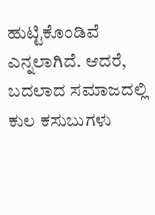ಹುಟ್ಟಿಕೊಂಡಿವೆ ಎನ್ನಲಾಗಿದೆ. ಆದರೆ, ಬದಲಾದ ಸಮಾಜದಲ್ಲಿ ಕುಲ ಕಸುಬುಗಳು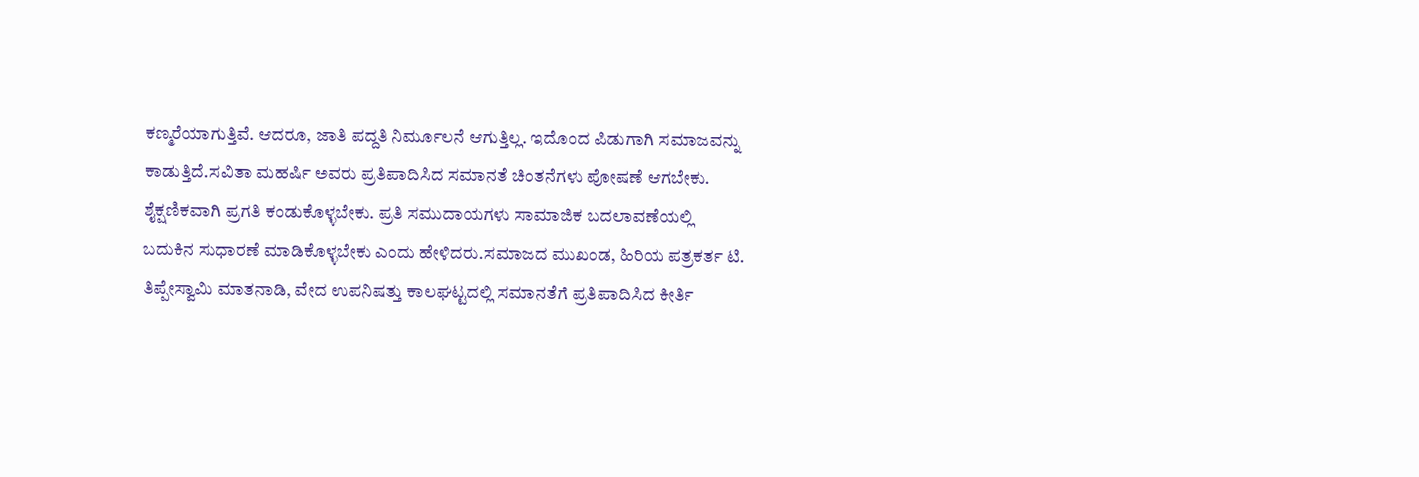ಕಣ್ಮರೆಯಾಗುತ್ತಿವೆ. ಆದರೂ, ಜಾತಿ ಪದ್ದತಿ ನಿರ್ಮೂಲನೆ ಆಗುತ್ತಿಲ್ಲ. ಇದೊಂದ ಪಿಡುಗಾಗಿ ಸಮಾಜವನ್ನು ಕಾಡುತ್ತಿದೆ.ಸವಿತಾ ಮಹರ್ಷಿ ಅವರು ಪ್ರತಿಪಾದಿಸಿದ ಸಮಾನತೆ ಚಿಂತನೆಗಳು ಪೋಷಣೆ ಆಗಬೇಕು. ಶೈಕ್ಷಣಿಕವಾಗಿ ಪ್ರಗತಿ ಕಂಡುಕೊಳ್ಳಬೇಕು. ಪ್ರತಿ ಸಮುದಾಯಗಳು ಸಾಮಾಜಿಕ ಬದಲಾವಣೆಯಲ್ಲಿ ಬದುಕಿನ ಸುಧಾರಣೆ ಮಾಡಿಕೊಳ್ಳಬೇಕು ಎಂದು ಹೇಳಿದರು.ಸಮಾಜದ ಮುಖಂಡ, ಹಿರಿಯ ಪತ್ರಕರ್ತ ಟಿ. ತಿಪ್ಪೇಸ್ವಾಮಿ ಮಾತನಾಡಿ, ವೇದ ಉಪನಿಷತ್ತು ಕಾಲಘಟ್ಟದಲ್ಲಿ ಸಮಾನತೆಗೆ ಪ್ರತಿಪಾದಿಸಿದ ಕೀರ್ತಿ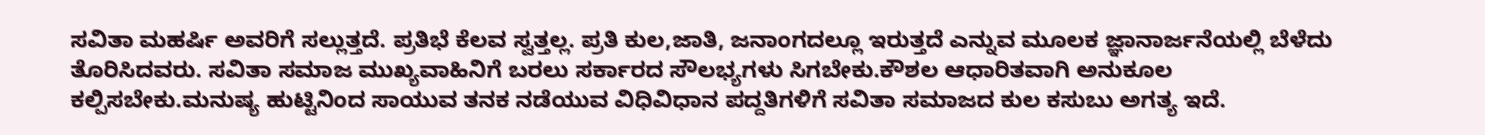ಸವಿತಾ ಮಹರ್ಷಿ ಅವರಿಗೆ ಸಲ್ಲುತ್ತದೆ. ಪ್ರತಿಭೆ ಕೆಲವ ಸ್ವತ್ತಲ್ಲ. ಪ್ರತಿ ಕುಲ,ಜಾತಿ, ಜನಾಂಗದಲ್ಲೂ ಇರುತ್ತದೆ ಎನ್ನುವ ಮೂಲಕ ಜ್ಞಾನಾರ್ಜನೆಯಲ್ಲಿ ಬೆಳೆದು ತೊರಿಸಿದವರು. ಸವಿತಾ ಸಮಾಜ ಮುಖ್ಯವಾಹಿನಿಗೆ ಬರಲು ಸರ್ಕಾರದ ಸೌಲಭ್ಯಗಳು ಸಿಗಬೇಕು.ಕೌಶಲ ಆಧಾರಿತವಾಗಿ ಅನುಕೂಲ ಕಲ್ಪಿಸಬೇಕು.ಮನುಷ್ಯ ಹುಟ್ಟಿನಿಂದ ಸಾಯುವ ತನಕ ನಡೆಯುವ ವಿಧಿವಿಧಾನ ಪದ್ದತಿಗಳಿಗೆ ಸವಿತಾ ಸಮಾಜದ ಕುಲ ಕಸುಬು ಅಗತ್ಯ ಇದೆ.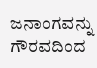ಜನಾಂಗವನ್ನು ಗೌರವದಿಂದ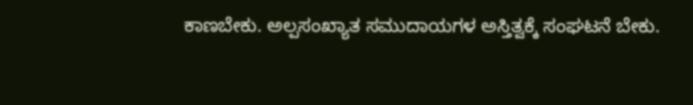ಕಾಣಬೇಕು. ಅಲ್ಪಸಂಖ್ಯಾತ ಸಮುದಾಯಗಳ ಅಸ್ತಿತ್ವಕ್ಕೆ ಸಂಘಟನೆ ಬೇಕು.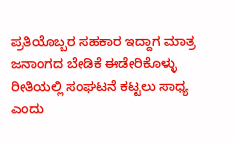ಪ್ರತಿಯೊಬ್ಬರ ಸಹಕಾರ ಇದ್ದಾಗ ಮಾತ್ರ ಜನಾಂಗದ ಬೇಡಿಕೆ ಈಡೇರಿಕೊಳ್ಳು ರೀತಿಯಲ್ಲಿ ಸಂಘಟನೆ ಕಟ್ಟಲು ಸಾಧ್ಯ ಎಂದು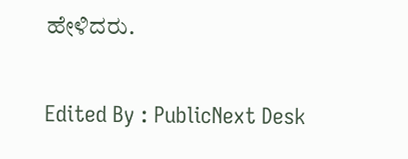ಹೇಳಿದರು.

Edited By : PublicNext Desk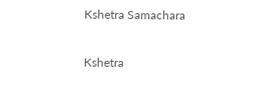Kshetra Samachara

Kshetra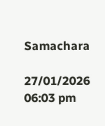Samachara

27/01/2026 06:03 pm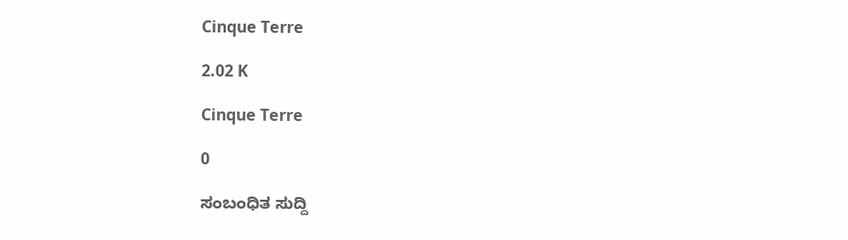Cinque Terre

2.02 K

Cinque Terre

0

ಸಂಬಂಧಿತ ಸುದ್ದಿ